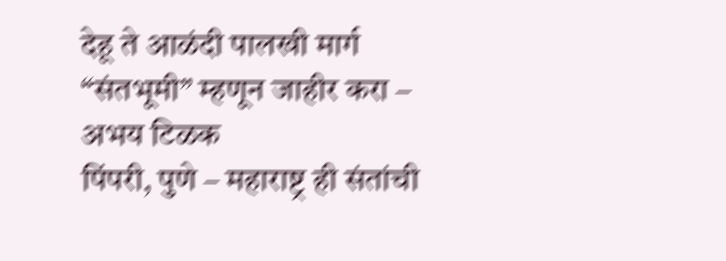देहू ते आळंदी पालखी मार्ग “संतभूमी” म्हणून जाहीर करा – अभय टिळक
पिंपरी, पुणे – महाराष्ट्र ही संतांची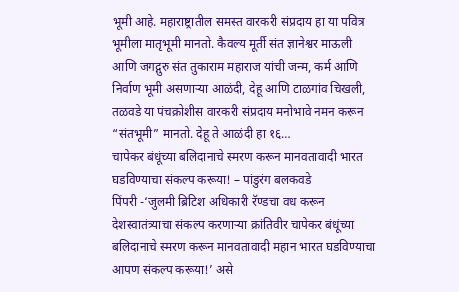भूमी आहे. महाराष्ट्रातील समस्त वारकरी संप्रदाय हा या पवित्र भूमीला मातृभूमी मानतो. कैवल्य मूर्ती संत ज्ञानेश्वर माऊली आणि जगद्गुरु संत तुकाराम महाराज यांची जन्म, कर्म आणि निर्वाण भूमी असणाऱ्या आळंदी, देहू आणि टाळगांव चिखली, तळवडे या पंचक्रोशीस वारकरी संप्रदाय मनोभावे नमन करून “संतभूमी” मानतो. देहू ते आळंदी हा १६…
चापेकर बंधूंच्या बलिदानाचे स्मरण करून मानवतावादी भारत घडविण्याचा संकल्प करूया! – पांडुरंग बलकवडे
पिंपरी -‘जुलमी ब्रिटिश अधिकारी रॅण्डचा वध करून देशस्वातंत्र्याचा संकल्प करणाऱ्या क्रांतिवीर चापेकर बंधूंच्या बलिदानाचे स्मरण करून मानवतावादी महान भारत घडविण्याचा आपण संकल्प करूया!’ असे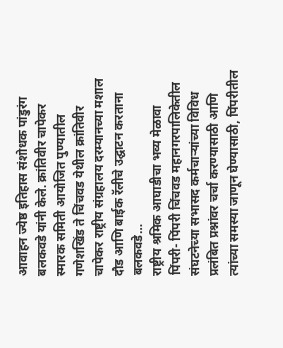आवाहन ज्येष्ठ इतिहास संशोधक पांडुरंग बलकवडे यांनी केले. क्रांतिवीर चापेकर स्मारक समिती आयोजित पुण्यातील गणेशखिंड ते चिंचवड येथील क्रांतिवीर चापेकर राष्ट्रीय संग्रहालय दरम्यानच्या मशाल दौड आणि बाईक रॅलीचे उद्घाटन करताना बलकवडे…
राष्ट्रीय श्रमिक आघाडीचा भव्य मेळावा
पिंपरी- पिंपरी चिंचवड महानगरपालिकेतील संघटनेच्या सभासद कर्मचाऱ्यांच्या विविध प्रलंबित प्रश्नांवर चर्चा करण्यासाठी आणि त्यांच्या समस्या जाणून घेण्यासाठी, पिंपरीतील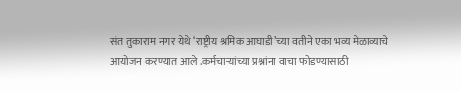संत तुकाराम नगर येथे ‘राष्ट्रीय श्रमिक आघाडी’च्या वतीने एका भव्य मेळाव्याचे आयोजन करण्यात आले .कर्मचाऱ्यांच्या प्रश्नांना वाचा फोडण्यासाठी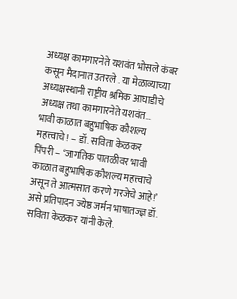अध्यक्ष कामगारनेते यशवंत भोसले कंबर कसून मैदानात उतरले . या मेळाव्याच्या अध्यक्षस्थानी राष्ट्रीय श्रमिक आघाडीचे अध्यक्ष तथा कामगारनेते यशवंत…
भावी काळात बहुभाषिक कौशल्य महत्त्वाचे! – डॉ. सविता केळकर
पिंपरी – ‘जागतिक पातळीवर भावी काळात बहुभाषिक कौशल्य महत्त्वाचे असून ते आत्मसात करणे गरजेचे आहे!’ असे प्रतिपादन ज्येष्ठ जर्मन भाषातज्ज्ञ डॉ. सविता केळकर यांनी केले.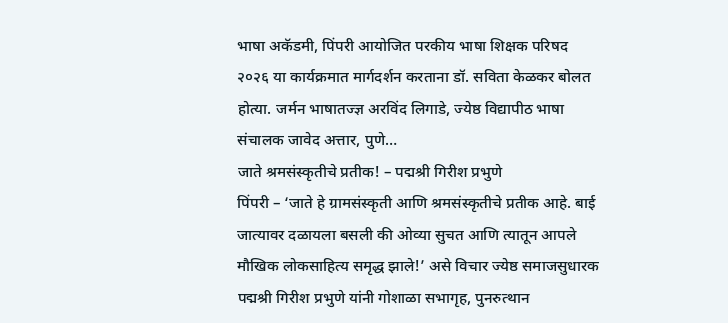भाषा अकॅडमी, पिंपरी आयोजित परकीय भाषा शिक्षक परिषद २०२६ या कार्यक्रमात मार्गदर्शन करताना डॉ. सविता केळकर बोलत होत्या. जर्मन भाषातज्ज्ञ अरविंद लिगाडे, ज्येष्ठ विद्यापीठ भाषा संचालक जावेद अत्तार, पुणे…
जाते श्रमसंस्कृतीचे प्रतीक! – पद्मश्री गिरीश प्रभुणे
पिंपरी – ‘जाते हे ग्रामसंस्कृती आणि श्रमसंस्कृतीचे प्रतीक आहे. बाई जात्यावर दळायला बसली की ओव्या सुचत आणि त्यातून आपले मौखिक लोकसाहित्य समृद्ध झाले!’ असे विचार ज्येष्ठ समाजसुधारक पद्मश्री गिरीश प्रभुणे यांनी गोशाळा सभागृह, पुनरुत्थान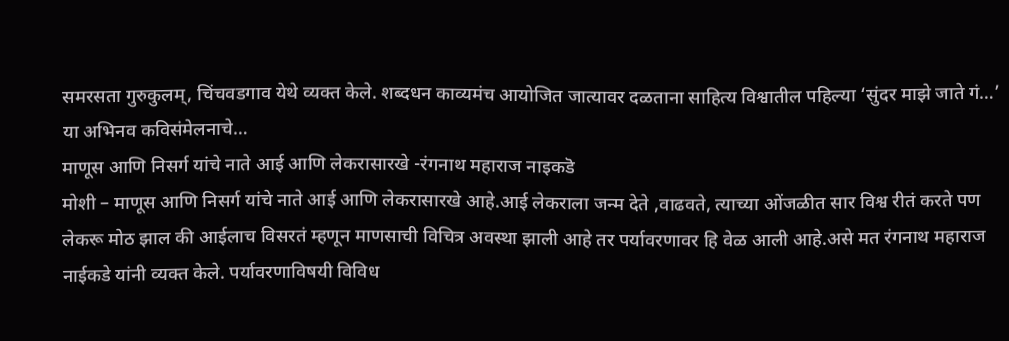समरसता गुरुकुलम्, चिंचवडगाव येथे व्यक्त केले. शब्दधन काव्यमंच आयोजित जात्यावर दळताना साहित्य विश्वातील पहिल्या ‘सुंदर माझे जाते गं…’ या अभिनव कविसंमेलनाचे…
माणूस आणि निसर्ग यांचे नाते आई आणि लेकरासारखे -रंगनाथ महाराज नाइकडॆ
मोशी – माणूस आणि निसर्ग यांचे नाते आई आणि लेकरासारखे आहे.आई लेकराला जन्म देते ,वाढवते, त्याच्या ओंजळीत सार विश्व रीतं करते पण लेकरू मोठ झाल की आईलाच विसरतं म्हणून माणसाची विचित्र अवस्था झाली आहे तर पर्यावरणावर हि वेळ आली आहे.असे मत रंगनाथ महाराज नाईकडे यांनी व्यक्त केले. पर्यावरणाविषयी विविध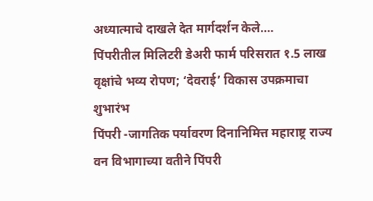अध्यात्माचे दाखले देत मार्गदर्शन केले….
पिंपरीतील मिलिटरी डेअरी फार्म परिसरात १.5 लाख वृक्षांचे भव्य रोपण; ‘देवराई’ विकास उपक्रमाचा शुभारंभ
पिंपरी -जागतिक पर्यावरण दिनानिमित्त महाराष्ट्र राज्य वन विभागाच्या वतीने पिंपरी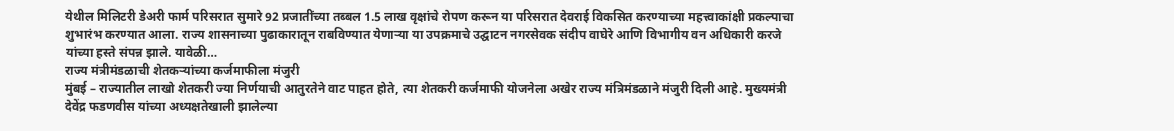येथील मिलिटरी डेअरी फार्म परिसरात सुमारे 92 प्रजातींच्या तब्बल 1.5 लाख वृक्षांचे रोपण करून या परिसरात देवराई विकसित करण्याच्या महत्त्वाकांक्षी प्रकल्पाचा शुभारंभ करण्यात आला. राज्य शासनाच्या पुढाकारातून राबविण्यात येणाऱ्या या उपक्रमाचे उद्घाटन नगरसेवक संदीप वाघेरे आणि विभागीय वन अधिकारी करजे यांच्या हस्ते संपन्न झाले. यावेळी…
राज्य मंत्रीमंडळाची शेतकऱ्यांच्या कर्जमाफीला मंजुरी
मुंबई – राज्यातील लाखो शेतकरी ज्या निर्णयाची आतुरतेने वाट पाहत होते, त्या शेतकरी कर्जमाफी योजनेला अखेर राज्य मंत्रिमंडळाने मंजुरी दिली आहे. मुख्यमंत्री देवेंद्र फडणवीस यांच्या अध्यक्षतेखाली झालेल्या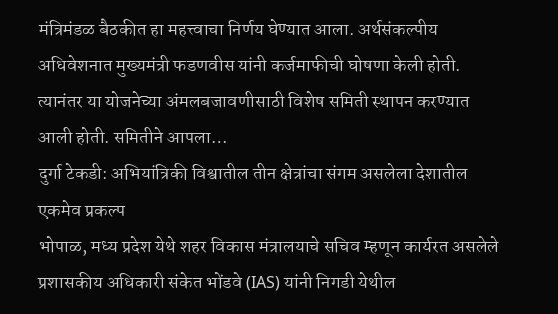मंत्रिमंडळ बैठकीत हा महत्त्वाचा निर्णय घेण्यात आला. अर्थसंकल्पीय अधिवेशनात मुख्यमंत्री फडणवीस यांनी कर्जमाफीची घोषणा केली होती. त्यानंतर या योजनेच्या अंमलबजावणीसाठी विशेष समिती स्थापन करण्यात आली होती. समितीने आपला…
दुर्गा टेकडी: अभियांत्रिकी विश्वातील तीन क्षेत्रांचा संगम असलेला देशातील एकमेव प्रकल्प
भोपाळ, मध्य प्रदेश येथे शहर विकास मंत्रालयाचे सचिव म्हणून कार्यरत असलेले प्रशासकीय अधिकारी संकेत भोंडवे (IAS) यांनी निगडी येथील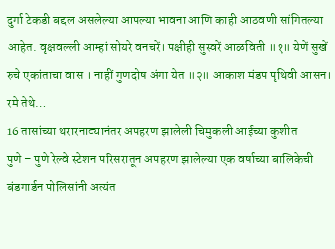दुर्गा टेकडी बद्दल असलेल्या आपल्या भावना आणि काही आठवणी सांगितल्या आहेत. वृक्षवल्ली आम्हां सोयरे वनचरें। पक्षीही सुस्वरें आळविती ॥१॥ येणें सुखें रुचे एकांताचा वास । नाहीं गुणदोष अंगा येत ॥२॥ आकाश मंडप पृथिवी आसन। रमे तेथे…
16 तासांच्या थरारनाट्यानंतर अपहरण झालेली चिमुकली आईच्या कुशीत
पुणे – पुणे रेल्वे स्टेशन परिसरातून अपहरण झालेल्या एक वर्षाच्या बालिकेची बंडगार्डन पोलिसांनी अत्यंत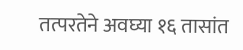तत्परतेने अवघ्या १६ तासांत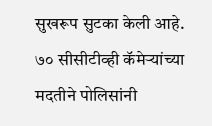सुखरूप सुटका केली आहे. ७० सीसीटीव्ही कॅमेऱ्यांच्या मदतीने पोलिसांनी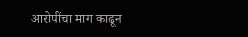आरोपींचा माग काढून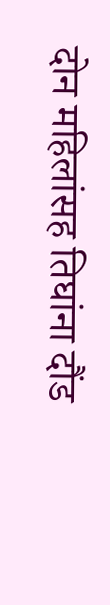दोन महिलांसह तिघांना दौंड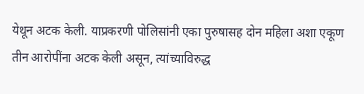येथून अटक केली. याप्रकरणी पोलिसांनी एका पुरुषासह दोन महिला अशा एकूण तीन आरोपींना अटक केली असून, त्यांच्याविरुद्ध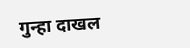गुन्हा दाखल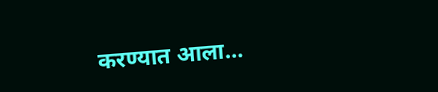करण्यात आला…